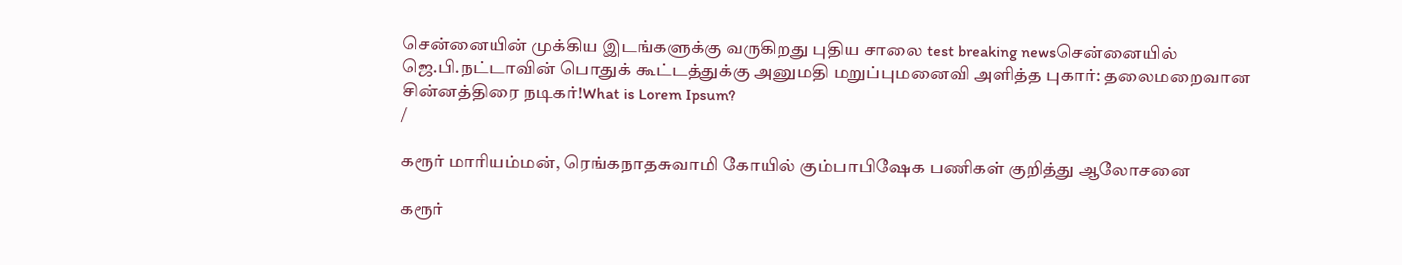சென்னையின் முக்கிய இடங்களுக்கு வருகிறது புதிய சாலை test breaking newsசென்னையில் ஜெ.பி.நட்டாவின் பொதுக் கூட்டத்துக்கு அனுமதி மறுப்புமனைவி அளித்த புகார்: தலைமறைவான சின்னத்திரை நடிகர்!What is Lorem Ipsum?
/

கரூர் மாரியம்மன், ரெங்கநாதசுவாமி கோயில் கும்பாபிஷேக பணிகள் குறித்து ஆலோசனை

கரூர்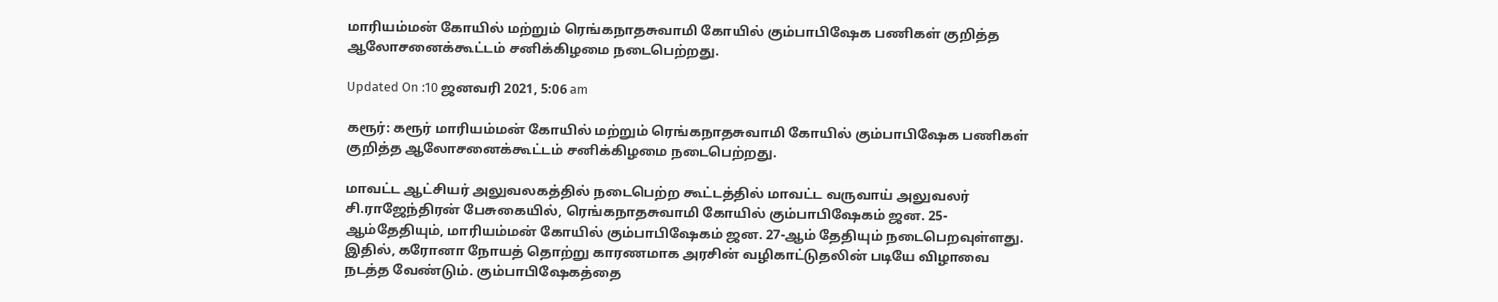மாரியம்மன் கோயில் மற்றும் ரெங்கநாதசுவாமி கோயில் கும்பாபிஷேக பணிகள் குறித்த ஆலோசனைக்கூட்டம் சனிக்கிழமை நடைபெற்றது.

Updated On :10 ஜனவரி 2021, 5:06 am

கரூர்: கரூர் மாரியம்மன் கோயில் மற்றும் ரெங்கநாதசுவாமி கோயில் கும்பாபிஷேக பணிகள் குறித்த ஆலோசனைக்கூட்டம் சனிக்கிழமை நடைபெற்றது.

மாவட்ட ஆட்சியர் அலுவலகத்தில் நடைபெற்ற கூட்டத்தில் மாவட்ட வருவாய் அலுவலர் சி.ராஜேந்திரன் பேசுகையில், ரெங்கநாதசுவாமி கோயில் கும்பாபிஷேகம் ஜன. 25-ஆம்தேதியும், மாரியம்மன் கோயில் கும்பாபிஷேகம் ஜன. 27-ஆம் தேதியும் நடைபெறவுள்ளது. இதில், கரோனா நோயத் தொற்று காரணமாக அரசின் வழிகாட்டுதலின் படியே விழாவை நடத்த வேண்டும். கும்பாபிஷேகத்தை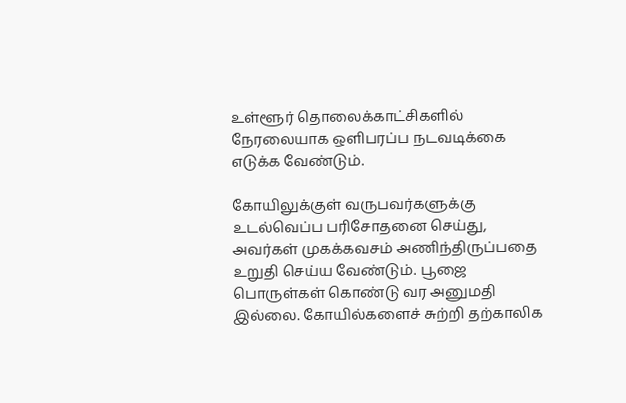உள்ளூர் தொலைக்காட்சிகளில் நேரலையாக ஒளிபரப்ப நடவடிக்கை எடுக்க வேண்டும்.

கோயிலுக்குள் வருபவர்களுக்கு உடல்வெப்ப பரிசோதனை செய்து, அவர்கள் முகக்கவசம் அணிந்திருப்பதை உறுதி செய்ய வேண்டும். பூஜை பொருள்கள் கொண்டு வர அனுமதி இல்லை. கோயில்களைச் சுற்றி தற்காலிக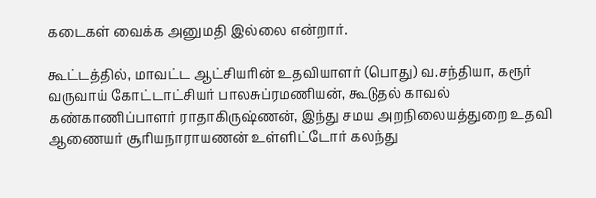கடைகள் வைக்க அனுமதி இல்லை என்றார்.

கூட்டத்தில், மாவட்ட ஆட்சியரின் உதவியாளர் (பொது) வ.சந்தியா, கரூர் வருவாய் கோட்டாட்சியர் பாலசுப்ரமணியன், கூடுதல் காவல் கண்காணிப்பாளர் ராதாகிருஷ்ணன், இந்து சமய அறநிலையத்துறை உதவி ஆணையர் சூரியநாராயணன் உள்ளிட்டோர் கலந்து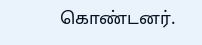கொண்டனர்.